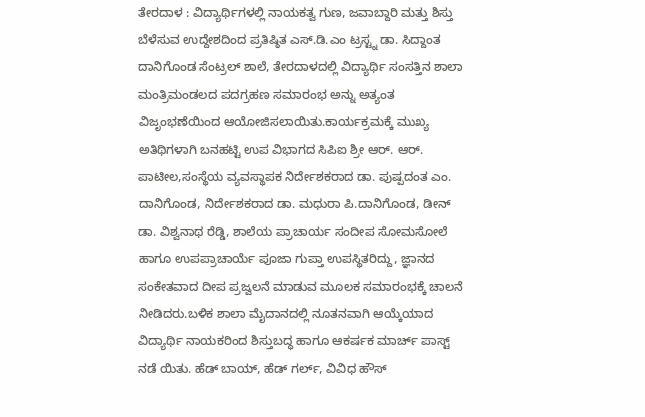ತೇರದಾಳ : ವಿದ್ಯಾರ್ಥಿಗಳಲ್ಲಿ ನಾಯಕತ್ವ ಗುಣ, ಜವಾಬ್ದಾರಿ ಮತ್ತು ಶಿಸ್ತು ಬೆಳೆಸುವ ಉದ್ದೇಶದಿಂದ ಪ್ರತಿಷ್ಠಿತ ಎಸ್.ಡಿ.ಎಂ ಟ್ರಸ್ಟ್ನ ಡಾ. ಸಿದ್ದಾಂತ ದಾನಿಗೊಂಡ ಸೆಂಟ್ರಲ್ ಶಾಲೆ, ತೇರದಾಳದಲ್ಲಿ ವಿದ್ಯಾರ್ಥಿ ಸಂಸತ್ತಿನ ಶಾಲಾ ಮಂತ್ರಿಮಂಡಲದ ಪದಗ್ರಹಣ ಸಮಾರಂಭ ಅನ್ನು ಅತ್ಯಂತ ವಿಜೃಂಭಣೆಯಿಂದ ಆಯೋಜಿಸಲಾಯಿತು.ಕಾರ್ಯಕ್ರಮಕ್ಕೆ ಮುಖ್ಯ ಅತಿಥಿಗಳಾಗಿ ಬನಹಟ್ಟಿ ಉಪ ವಿಭಾಗದ ಸಿಪಿಐ ಶ್ರೀ ಆರ್. ಆರ್. ಪಾಟೀಲ,ಸಂಸ್ಥೆಯ ವ್ಯವಸ್ಥಾಪಕ ನಿರ್ದೇಶಕರಾದ ಡಾ. ಪುಷ್ಪದಂತ ಎಂ. ದಾನಿಗೊಂಡ, ನಿರ್ದೇಶಕರಾದ ಡಾ. ಮಧುರಾ ಪಿ.ದಾನಿಗೊಂಡ, ಡೀನ್ ಡಾ. ವಿಶ್ವನಾಥ ರೆಡ್ಡಿ, ಶಾಲೆಯ ಪ್ರಾಚಾರ್ಯ ಸಂದೀಪ ಸೋಮಸೋಲೆ ಹಾಗೂ ಉಪಪ್ರಾಚಾರ್ಯೆ ಪೂಜಾ ಗುಪ್ತಾ ಉಪಸ್ಥಿತರಿದ್ದು, ಜ್ಞಾನದ ಸಂಕೇತವಾದ ದೀಪ ಪ್ರಜ್ವಲನೆ ಮಾಡುವ ಮೂಲಕ ಸಮಾರಂಭಕ್ಕೆ ಚಾಲನೆ ನೀಡಿದರು.ಬಳಿಕ ಶಾಲಾ ಮೈದಾನದಲ್ಲಿ ನೂತನವಾಗಿ ಆಯ್ಕೆಯಾದ ವಿದ್ಯಾರ್ಥಿ ನಾಯಕರಿಂದ ಶಿಸ್ತುಬದ್ಧ ಹಾಗೂ ಆಕರ್ಷಕ ಮಾರ್ಚ್ ಪಾಸ್ಟ್ ನಡೆ ಯಿತು. ಹೆಡ್ ಬಾಯ್, ಹೆಡ್ ಗರ್ಲ್, ವಿವಿಧ ಹೌಸ್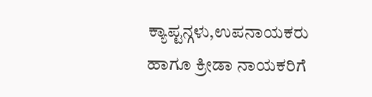ಕ್ಯಾಪ್ಟನ್ಗಳು,ಉಪನಾಯಕರು ಹಾಗೂ ಕ್ರೀಡಾ ನಾಯಕರಿಗೆ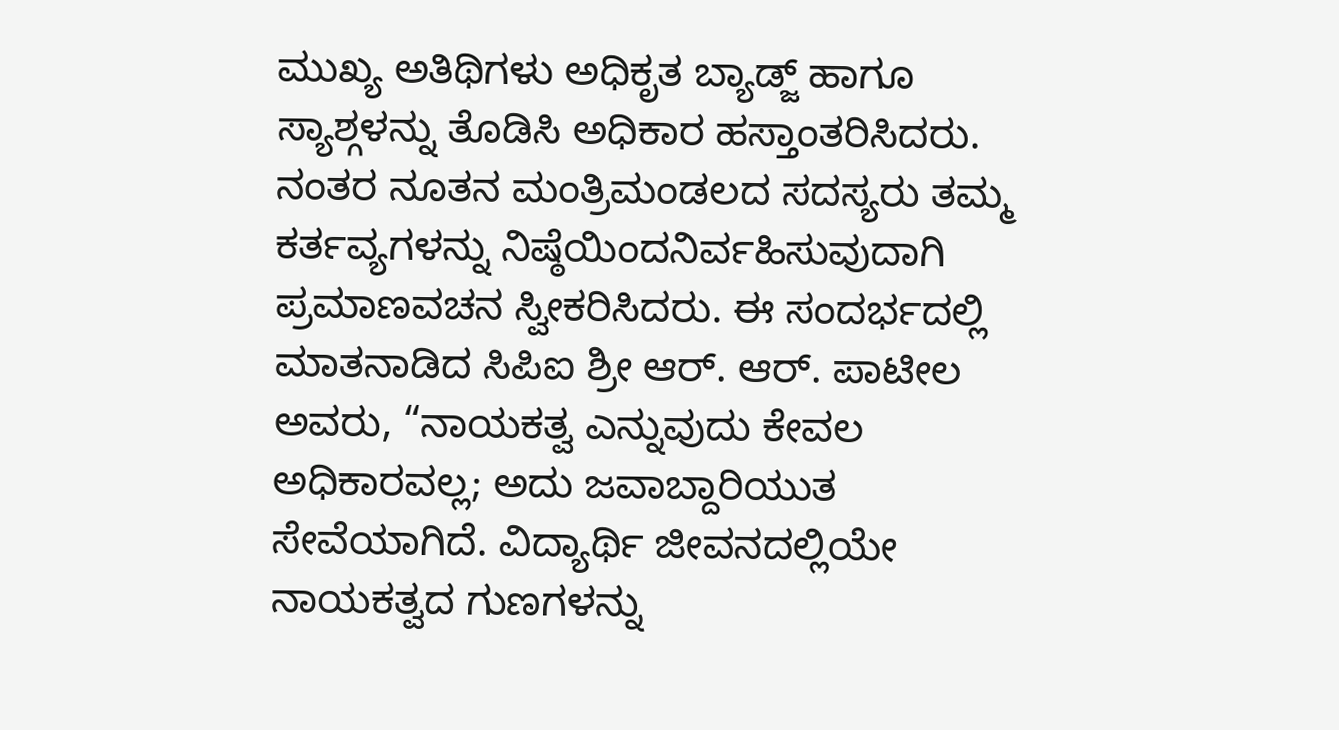ಮುಖ್ಯ ಅತಿಥಿಗಳು ಅಧಿಕೃತ ಬ್ಯಾಡ್ಜ್ ಹಾಗೂ ಸ್ಯಾಶ್ಗಳನ್ನು ತೊಡಿಸಿ ಅಧಿಕಾರ ಹಸ್ತಾಂತರಿಸಿದರು. ನಂತರ ನೂತನ ಮಂತ್ರಿಮಂಡಲದ ಸದಸ್ಯರು ತಮ್ಮ ಕರ್ತವ್ಯಗಳನ್ನು ನಿಷ್ಠೆಯಿಂದನಿರ್ವಹಿಸುವುದಾಗಿ ಪ್ರಮಾಣವಚನ ಸ್ವೀಕರಿಸಿದರು. ಈ ಸಂದರ್ಭದಲ್ಲಿ ಮಾತನಾಡಿದ ಸಿಪಿಐ ಶ್ರೀ ಆರ್. ಆರ್. ಪಾಟೀಲ ಅವರು, “ನಾಯಕತ್ವ ಎನ್ನುವುದು ಕೇವಲ ಅಧಿಕಾರವಲ್ಲ; ಅದು ಜವಾಬ್ದಾರಿಯುತ ಸೇವೆಯಾಗಿದೆ. ವಿದ್ಯಾರ್ಥಿ ಜೀವನದಲ್ಲಿಯೇ ನಾಯಕತ್ವದ ಗುಣಗಳನ್ನು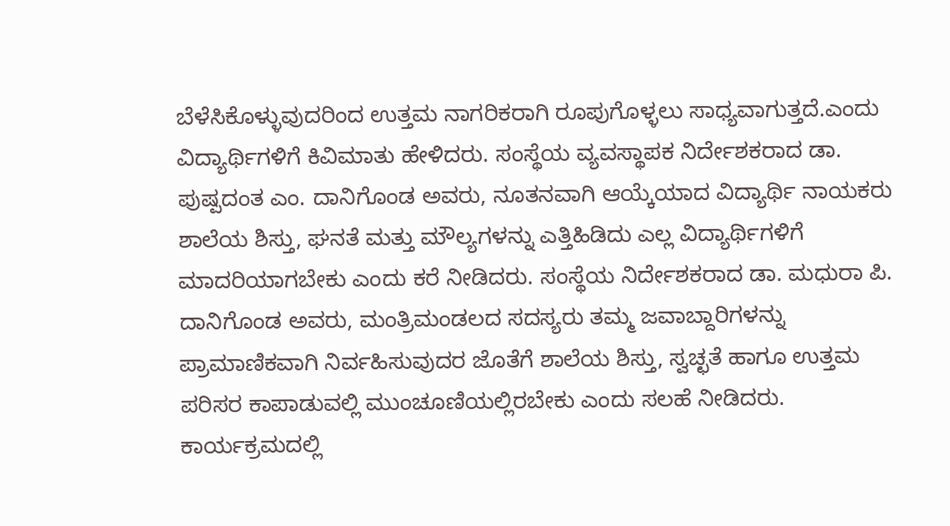ಬೆಳೆಸಿಕೊಳ್ಳುವುದರಿಂದ ಉತ್ತಮ ನಾಗರಿಕರಾಗಿ ರೂಪುಗೊಳ್ಳಲು ಸಾಧ್ಯವಾಗುತ್ತದೆ.ಎಂದು ವಿದ್ಯಾರ್ಥಿಗಳಿಗೆ ಕಿವಿಮಾತು ಹೇಳಿದರು. ಸಂಸ್ಥೆಯ ವ್ಯವಸ್ಥಾಪಕ ನಿರ್ದೇಶಕರಾದ ಡಾ. ಪುಷ್ಪದಂತ ಎಂ. ದಾನಿಗೊಂಡ ಅವರು, ನೂತನವಾಗಿ ಆಯ್ಕೆಯಾದ ವಿದ್ಯಾರ್ಥಿ ನಾಯಕರು ಶಾಲೆಯ ಶಿಸ್ತು, ಘನತೆ ಮತ್ತು ಮೌಲ್ಯಗಳನ್ನು ಎತ್ತಿಹಿಡಿದು ಎಲ್ಲ ವಿದ್ಯಾರ್ಥಿಗಳಿಗೆ ಮಾದರಿಯಾಗಬೇಕು ಎಂದು ಕರೆ ನೀಡಿದರು. ಸಂಸ್ಥೆಯ ನಿರ್ದೇಶಕರಾದ ಡಾ. ಮಧುರಾ ಪಿ. ದಾನಿಗೊಂಡ ಅವರು, ಮಂತ್ರಿಮಂಡಲದ ಸದಸ್ಯರು ತಮ್ಮ ಜವಾಬ್ದಾರಿಗಳನ್ನು ಪ್ರಾಮಾಣಿಕವಾಗಿ ನಿರ್ವಹಿಸುವುದರ ಜೊತೆಗೆ ಶಾಲೆಯ ಶಿಸ್ತು, ಸ್ವಚ್ಛತೆ ಹಾಗೂ ಉತ್ತಮ ಪರಿಸರ ಕಾಪಾಡುವಲ್ಲಿ ಮುಂಚೂಣಿಯಲ್ಲಿರಬೇಕು ಎಂದು ಸಲಹೆ ನೀಡಿದರು. ಕಾರ್ಯಕ್ರಮದಲ್ಲಿ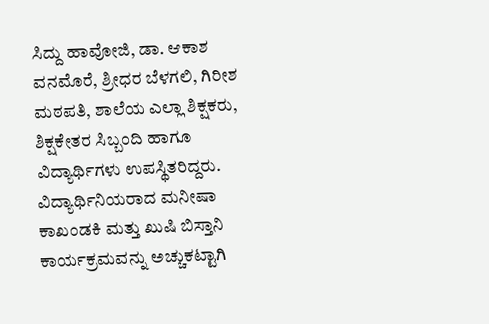ಸಿದ್ದು ಹಾವೋಜಿ, ಡಾ. ಆಕಾಶ ವನಮೊರೆ, ಶ್ರೀಧರ ಬೆಳಗಲಿ, ಗಿರೀಶ ಮಠಪತಿ, ಶಾಲೆಯ ಎಲ್ಲಾ ಶಿಕ್ಷಕರು, ಶಿಕ್ಷಕೇತರ ಸಿಬ್ಬಂದಿ ಹಾಗೂ ವಿದ್ಯಾರ್ಥಿಗಳು ಉಪಸ್ಥಿತರಿದ್ದರು. ವಿದ್ಯಾರ್ಥಿನಿಯರಾದ ಮನೀಷಾ ಕಾಖಂಡಕಿ ಮತ್ತು ಖುಷಿ ಬಿಸ್ತಾನಿ ಕಾರ್ಯಕ್ರಮವನ್ನು ಅಚ್ಚುಕಟ್ಟಾಗಿ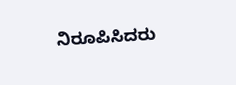ನಿರೂಪಿಸಿದರು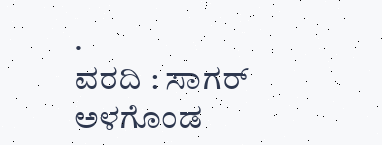.
ವರದಿ : ಸಾಗರ್ ಅಳಗೊಂಡ